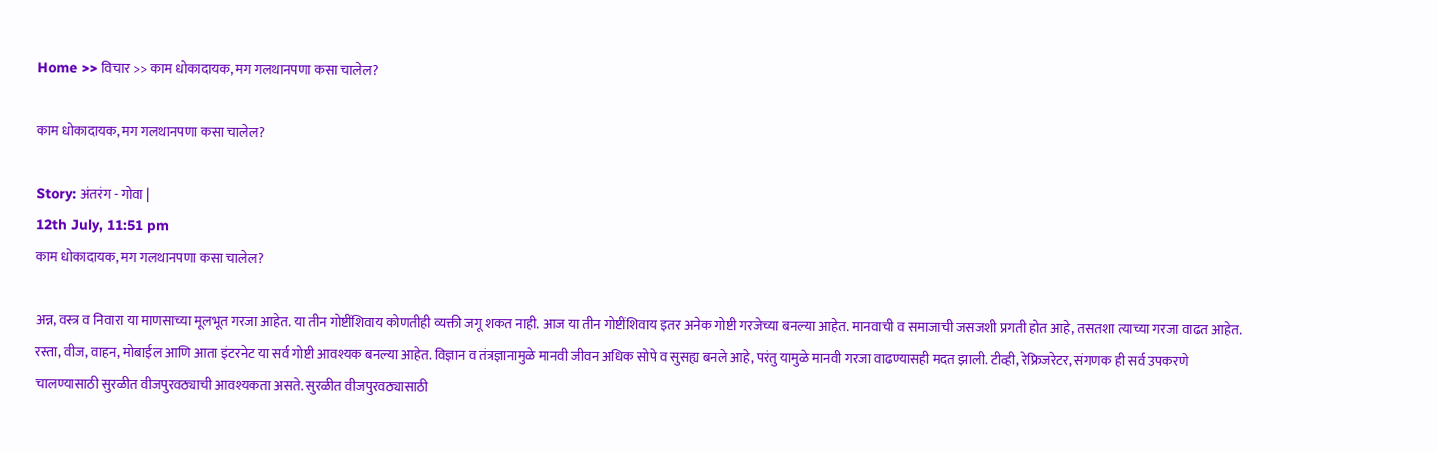Home >> विचार >> काम धोकादायक, मग गलथानपणा कसा चालेल?

काम धोकादायक, मग गलथानपणा कसा चालेल?

Story: अंतरंग - गोवा |
12th July, 11:51 pm
काम धोकादायक, मग गलथानपणा कसा चालेल?

अन्न, वस्त्र व निवारा या माणसाच्या मूलभूत गरजा आहेत. या तीन गोष्टींशिवाय कोणतीही व्यक्ती जगू शकत नाही. आज या तीन गोष्टींशिवाय इतर अनेक गोष्टी गरजेच्या बनल्या आहेत. मानवाची व समाजाची जसजशी प्रगती होत आहे, तसतशा त्याच्या गरजा वाढत आहेत. रस्ता, वीज, वाहन, मोबाईल आणि आता इंटरनेट या सर्व गोष्टी आवश्यक बनल्या आहेत. विज्ञान व तंत्रज्ञानामुळे मानवी जीवन अधिक सोपे व सुसह्य बनले आहे, परंतु यामुळे मानवी गरजा वाढण्यासही मदत झाली. टीव्ही, रेफ्रिजरेटर, संगणक ही सर्व उपकरणे चालण्यासाठी सुरळीत वीजपुरवठ्याची आवश्यकता असते. सुरळीत वीजपुरवठ्यासाठी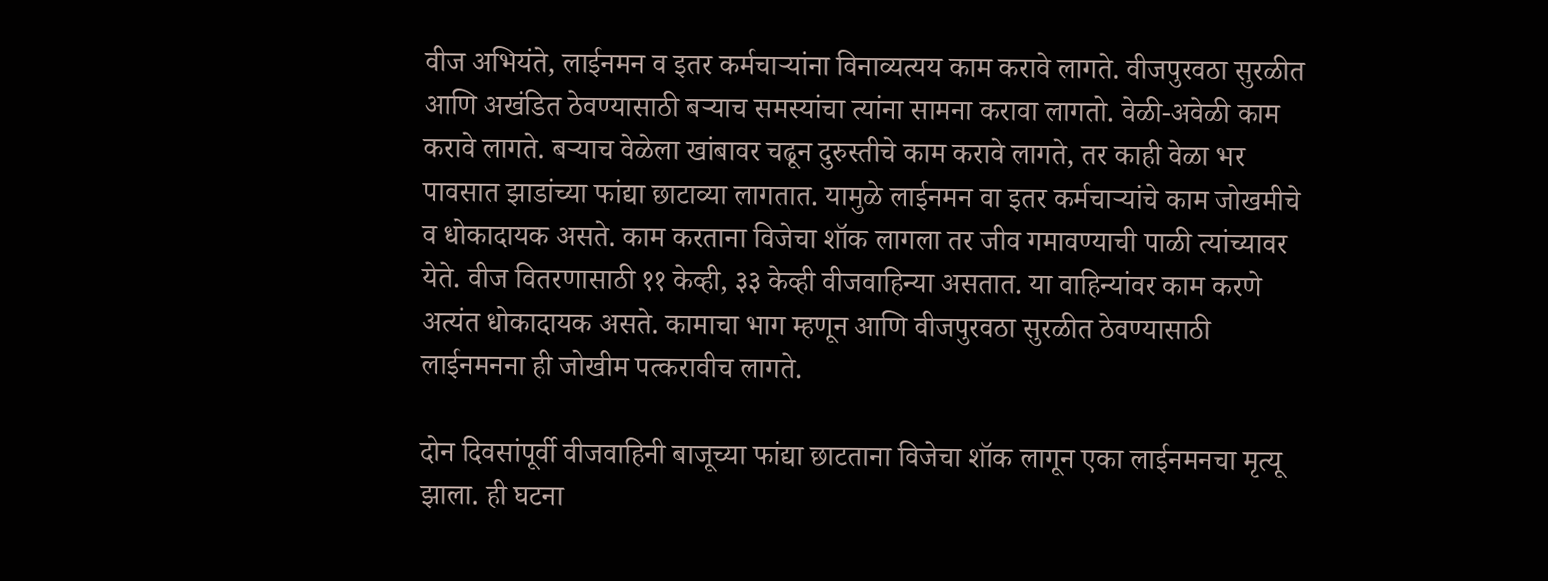वीज अभियंते, लाईनमन व इतर कर्मचाऱ्यांना विनाव्यत्यय काम करावे लागते. वीजपुरवठा सुरळीत आणि अखंडित ठेवण्यासाठी बऱ्याच समस्यांचा त्यांना सामना करावा लागतो. वेळी-अवेळी काम करावे लागते. बऱ्याच वेळेला खांबावर चढून दुरुस्तीचे काम करावे लागते, तर काही वेळा भर पावसात झाडांच्या फांद्या छाटाव्या लागतात. यामुळे लाईनमन वा इतर कर्मचाऱ्यांचे काम जोखमीचे व धोकादायक असते. काम करताना विजेचा शॉक लागला तर जीव गमावण्याची पाळी त्यांच्यावर येते. वीज वितरणासाठी ११ केव्ही, ३३ केव्ही वीजवाहिन्या असतात. या वाहिन्यांवर काम करणे अत्यंत धोकादायक असते. कामाचा भाग म्हणून आणि वीजपुरवठा सुरळीत ठेवण्यासाठी लाईनमनना ही जोखीम पत्करावीच लागते.

दोन दिवसांपूर्वी वीजवाहिनी बाजूच्या फांद्या छाटताना विजेचा शॉक लागून एका लाईनमनचा मृत्यू झाला. ही घटना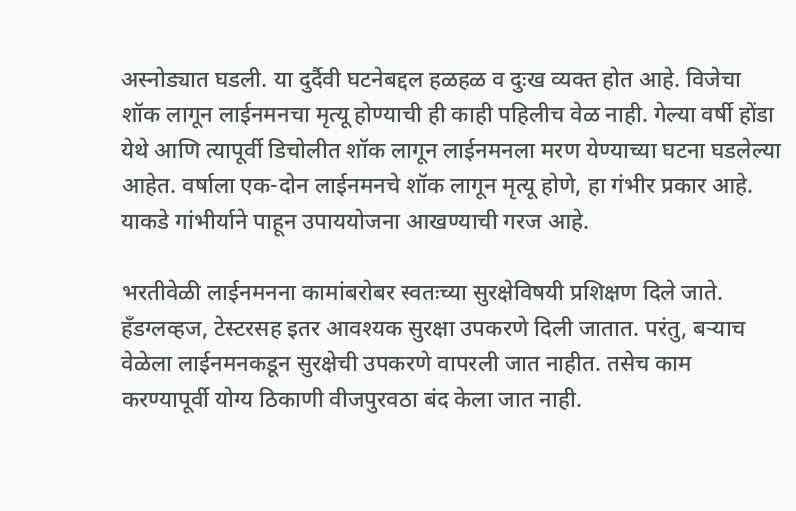अस्नोड्यात घडली. या दुर्दैवी घटनेबद्दल हळहळ व दुःख व्यक्त होत आहे. विजेचा शॉक लागून लाईनमनचा मृत्यू होण्याची ही काही पहिलीच वेळ नाही. गेल्या वर्षी होंडा येथे आणि त्यापूर्वी डिचोलीत शॉक लागून लाईनमनला मरण येण्याच्या घटना घडलेल्या आहेत. वर्षाला एक-दोन लाईनमनचे शॉक लागून मृत्यू होणे, हा गंभीर प्रकार आहे. याकडे गांभीर्याने पाहून उपाययोजना आखण्याची गरज आहे.

भरतीवेळी लाईनमनना कामांबरोबर स्वतःच्या सुरक्षेविषयी प्रशिक्षण दिले जाते. हँडग्लव्हज, टेस्टरसह इतर आवश्यक सुरक्षा उपकरणे दिली जातात. परंतु, बऱ्याच वेळेला लाईनमनकडून सुरक्षेची उपकरणे वापरली जात नाहीत. तसेच काम करण्यापूर्वी योग्य ठिकाणी वीजपुरवठा बंद केला जात नाही.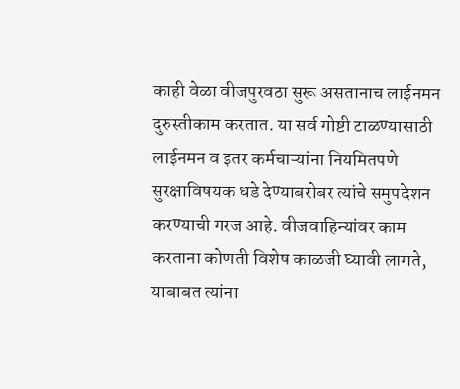काही वेळा वीजपुरवठा सुरू असतानाच लाईनमन दुरुस्तीकाम करतात. या सर्व गोष्टी टाळण्यासाठी लाईनमन व इतर कर्मचाऱ्यांना नियमितपणे सुरक्षाविषयक धडे देण्याबरोबर त्यांचे समुपदेशन करण्याची गरज आहे. वीजवाहिन्यांवर काम करताना कोणती विशेष काळजी घ्यावी लागते, याबाबत त्यांना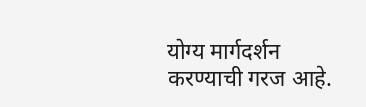योग्य मार्गदर्शन करण्याची गरज आहे.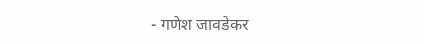- गणेश जावडेकर